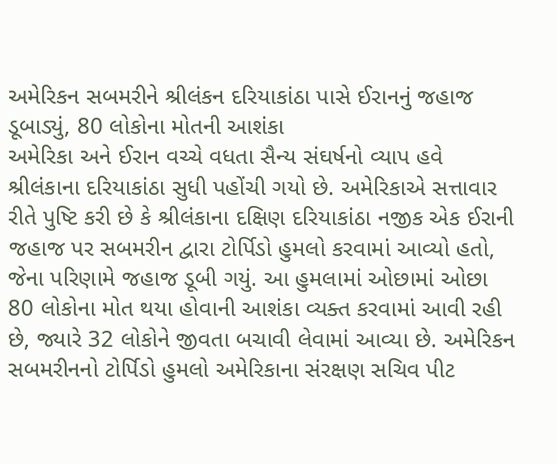અમેરિકન સબમરીને શ્રીલંકન દરિયાકાંઠા પાસે ઈરાનનું જહાજ ડૂબાડ્યું, 80 લોકોના મોતની આશંકા
અમેરિકા અને ઈરાન વચ્ચે વધતા સૈન્ય સંઘર્ષનો વ્યાપ હવે શ્રીલંકાના દરિયાકાંઠા સુધી પહોંચી ગયો છે. અમેરિકાએ સત્તાવાર રીતે પુષ્ટિ કરી છે કે શ્રીલંકાના દક્ષિણ દરિયાકાંઠા નજીક એક ઈરાની જહાજ પર સબમરીન દ્વારા ટોર્પિડો હુમલો કરવામાં આવ્યો હતો, જેના પરિણામે જહાજ ડૂબી ગયું. આ હુમલામાં ઓછામાં ઓછા 80 લોકોના મોત થયા હોવાની આશંકા વ્યક્ત કરવામાં આવી રહી છે, જ્યારે 32 લોકોને જીવતા બચાવી લેવામાં આવ્યા છે. અમેરિકન સબમરીનનો ટોર્પિડો હુમલો અમેરિકાના સંરક્ષણ સચિવ પીટ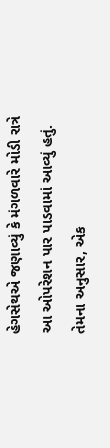હેગસેથએ જણાવ્યું કે મંગળવારે મોડી રાત્રે આ ઓપરેશન પાર પાડવામાં આવ્યું હતું. તેમના અનુસાર, એક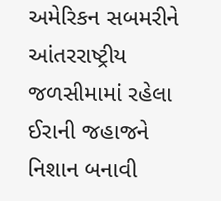અમેરિકન સબમરીને આંતરરાષ્ટ્રીય જળસીમામાં રહેલા ઈરાની જહાજને નિશાન બનાવી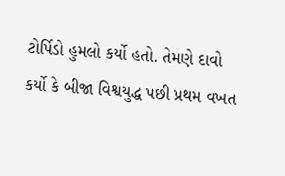ટોર્પિડો હુમલો કર્યો હતો. તેમણે દાવો કર્યો કે બીજા વિશ્વયુદ્ધ પછી પ્રથમ વખત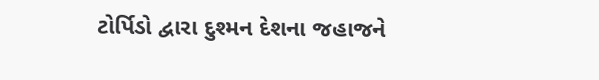ટોર્પિડો દ્વારા દુશ્મન દેશના જહાજને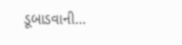ડૂબાડવાની…